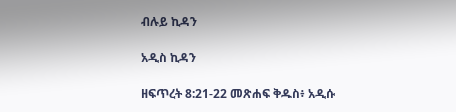ብሉይ ኪዳን

አዲስ ኪዳን

ዘፍጥረት 8:21-22 መጽሐፍ ቅዱስ፥ አዲሱ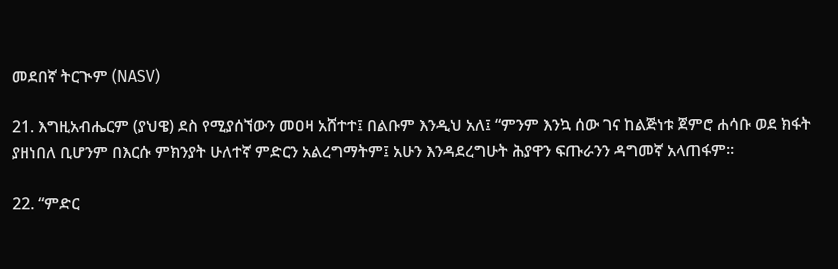መደበኛ ትርጒም (NASV)

21. እግዚአብሔርም (ያህዌ) ደስ የሚያሰኘውን መዐዛ አሸተተ፤ በልቡም እንዲህ አለ፤ “ምንም እንኳ ሰው ገና ከልጅነቱ ጀምሮ ሐሳቡ ወደ ክፋት ያዘነበለ ቢሆንም በእርሱ ምክንያት ሁለተኛ ምድርን አልረግማትም፤ አሁን እንዳደረግሁት ሕያዋን ፍጡራንን ዳግመኛ አላጠፋም።

22. “ምድር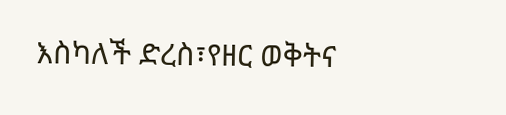እስካለች ድረስ፣የዘር ወቅትና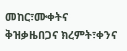መከር፣ሙቀትና ቅዝቃዜበጋና ክረምት፣ቀንና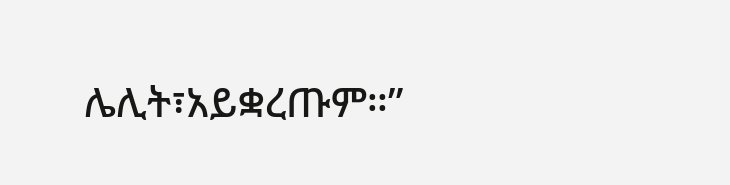ሌሊት፣አይቋረጡም።”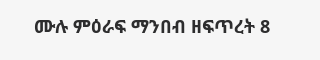ሙሉ ምዕራፍ ማንበብ ዘፍጥረት 8